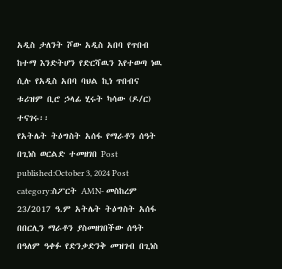አዲስ ታለንት ሾው አዲስ አበባ የጥበብ ከተማ እንድትሆን የድርሻዉን እየተወጣ ነዉ ሲሉ የአዲስ አበባ ባህል ኪነ ጥበብና ቱሪዝም ቢሮ ኃላፊ ሂሩት ካሳው (ዶ/ር) ተናገሩ፡፡
የአትሌት ትዕግስት አሰፋ የማራቶን ሰዓት በጊነስ ወርልድ ተመዘገበ Post published:October 3, 2024 Post category:ስፖርት AMN- መስከረም 23/2017 ዓ.ም አትሌት ትዕግስት አሰፋ በበርሊን ማራቶን ያስመዘገበችው ሰዓት በዓለም ዓቀፉ የድንቃድንቅ መዝገብ በጊነስ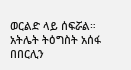ወርልድ ላይ ሰፍሯል። አትሌት ትዕግስት አሰፋ በበርሊን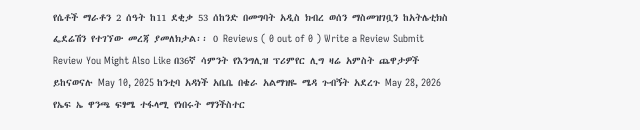የሴቶች ማራቶን 2 ሰዓት ከ11 ደቂቃ 53 ሰከንድ በመግባት አዲስ ክብረ ወሰን ማስመዝገቧን ከአትሌቲክስ ፌደሬሽን የተገኘው መረጃ ያመለክታል፡፡ 0 Reviews ( 0 out of 0 ) Write a Review Submit Review You Might Also Like በ36ኛ ሳምንት የእንግሊዝ ፕሪምየር ሊግ ዛሬ አምስት ጨዋታዎች ይከናወናሉ May 10, 2025 ከንቲባ አዳነች አቤቤ በቄራ አልማዝዬ ሜዳ ጉብኝት አደረጉ May 28, 2026 የኤፍ ኤ ዋንጫ ፍፃሜ ተፋላሚ የነበሩት ማንችስተር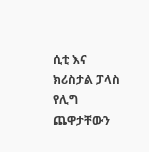ሲቲ እና ክሪስታል ፓላስ የሊግ ጨዋታቸውን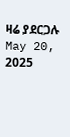ዛሬ ያደርጋሉ May 20, 2025